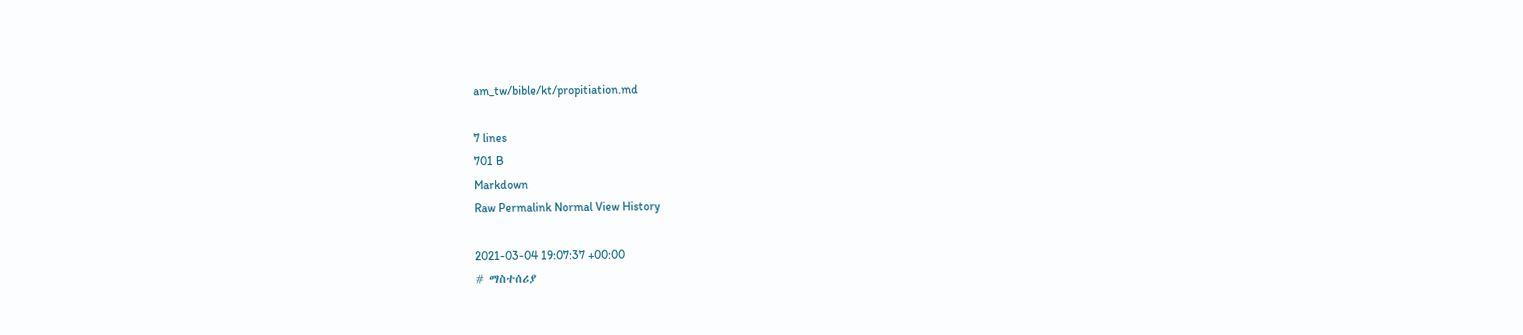am_tw/bible/kt/propitiation.md

7 lines
701 B
Markdown
Raw Permalink Normal View History

2021-03-04 19:07:37 +00:00
# ማስተሰሪያ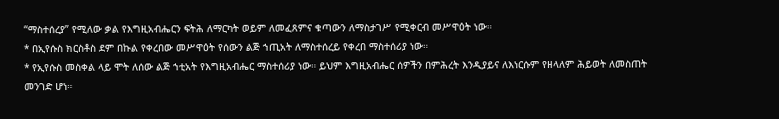“ማስተሰረያ” የሚለው ቃል የእግዚአብሔርን ፍትሕ ለማርካት ወይም ለመፈጸምና ቁጣውን ለማስታገሥ የሚቀርብ መሥዋዕት ነው።
* በኢየሱስ ክርስቶስ ደም በኩል የቀረበው መሥዋዕት የሰውን ልጅ ኀጢአት ለማስተሰረይ የቀረበ ማስተሰሪያ ነው።
* የኢየሱስ መስቀል ላይ ሞት ለሰው ልጅ ኀቲአት የእግዚአብሔር ማስተሰሪያ ነው። ይህም እግዚአብሔር ሰዎችን በምሕረት እንዲያይና ለእነርሱም የዘላለም ሕይወት ለመስጠት መንገድ ሆነ።